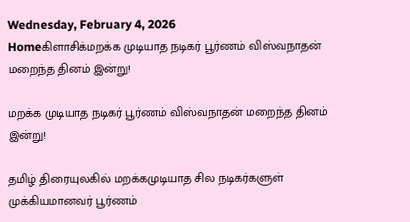Wednesday, February 4, 2026
Homeகிளாசிக்மறக்க முடியாத நடிகர் பூர்ணம் விஸ்வநாதன் மறைந்த தினம் இன்று!

மறக்க முடியாத நடிகர் பூர்ணம் விஸ்வநாதன் மறைந்த தினம் இன்று!

தமிழ் திரையுலகில் மறக்கமுடியாத சில நடிகர்களுள் முக்கியமானவர் பூர்ணம்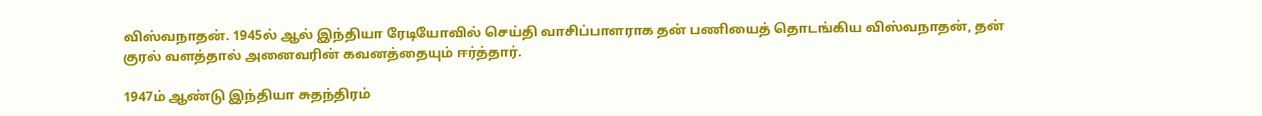விஸ்வநாதன். 1945ல் ஆல் இந்தியா ரேடியோவில் செய்தி வாசிப்பாளராக தன் பணியைத் தொடங்கிய விஸ்வநாதன், தன் குரல் வளத்தால் அனைவரின் கவனத்தையும் ஈர்த்தார்.

1947ம் ஆண்டு இந்தியா சுதந்திரம்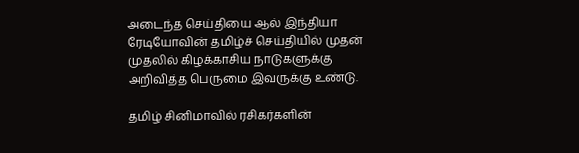அடைந்த செய்தியை ஆல் இந்தியா ரேடியோவின் தமிழ்ச் செய்தியில் முதன் முதலில் கிழக்காசிய நாடுகளுக்கு அறிவித்த பெருமை இவருக்கு உண்டு.

தமிழ் சினிமாவில் ரசிகர்களின்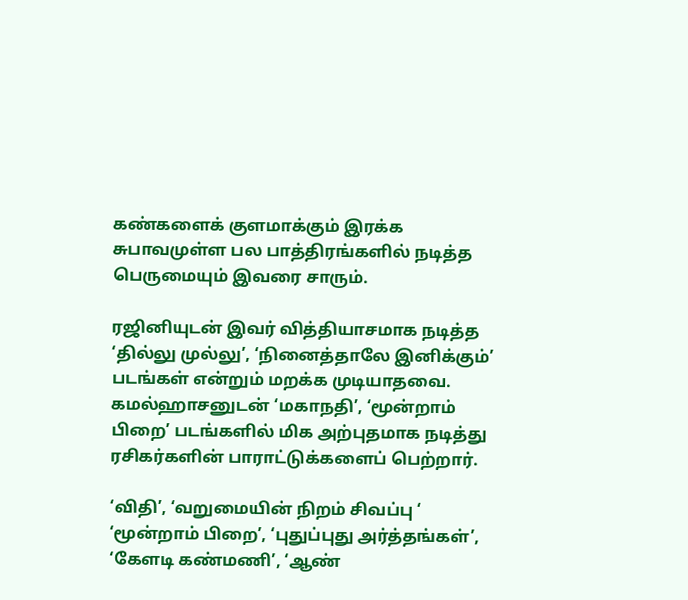கண்களைக் குளமாக்கும் இரக்க சுபாவமுள்ள பல பாத்திரங்களில் நடித்த பெருமையும் இவரை சாரும்.

ரஜினியுடன் இவர் வித்தியாசமாக நடித்த ‘தில்லு முல்லு’, ‘நினைத்தாலே இனிக்கும்’ படங்கள் என்றும் மறக்க முடியாதவை. கமல்ஹாசனுடன் ‘மகாநதி’, ‘மூன்றாம் பிறை’ படங்களில் மிக அற்புதமாக நடித்து ரசிகர்களின் பாராட்டுக்களைப் பெற்றார்.

‘விதி’, ‘வறுமையின் நிறம் சிவப்பு ‘ ‘மூன்றாம் பிறை’, ‘புதுப்புது அர்த்தங்கள்’, ‘கேளடி கண்மணி’, ‘ஆண்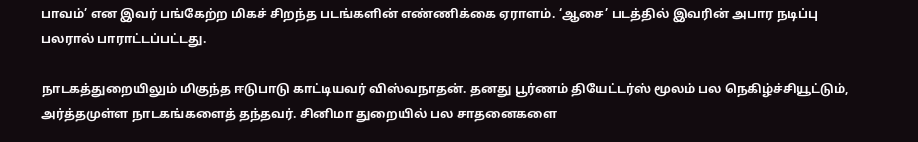பாவம்’ என இவர் பங்கேற்ற மிகச் சிறந்த படங்களின் எண்ணிக்கை ஏராளம். ‘ஆசை’ படத்தில் இவரின் அபார நடிப்பு பலரால் பாராட்டப்பட்டது.

நாடகத்துறையிலும் மிகுந்த ஈடுபாடு காட்டியவர் விஸ்வநாதன். தனது பூர்ணம் தியேட்டர்ஸ் மூலம் பல நெகிழ்ச்சியூட்டும், அர்த்தமுள்ள நாடகங்களைத் தந்தவர். சினிமா துறையில் பல சாதனைகளை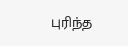புரிந்த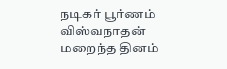நடிகர் பூர்ணம் விஸ்வநாதன் மறைந்த தினம்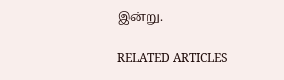இன்று.

RELATED ARTICLES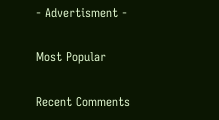- Advertisment -

Most Popular

Recent Comments